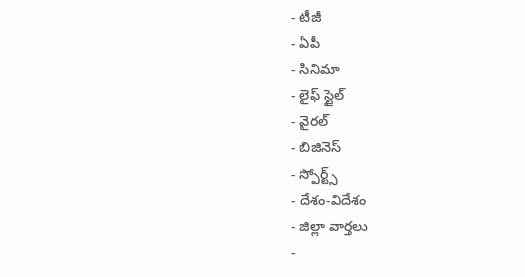- టీజీ
- ఏపీ
- సినిమా
- లైఫ్ స్టైల్
- వైరల్
- బిజినెస్
- స్పోర్ట్స్
- దేశం-విదేశం
- జిల్లా వార్తలు
-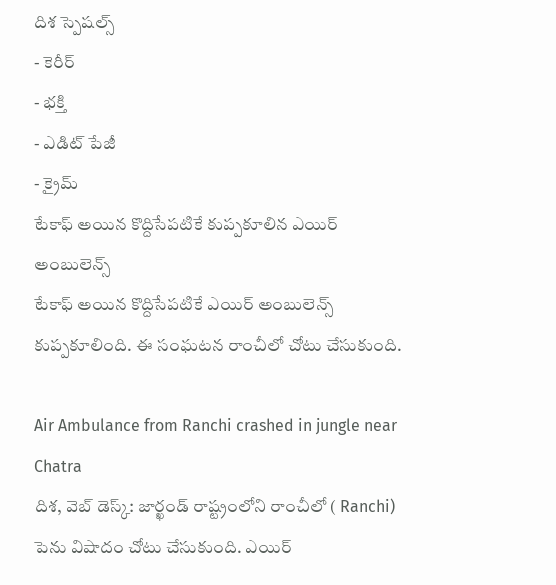దిశ స్పెషల్స్
- కెరీర్
- భక్తి
- ఎడిట్ పేజీ
- క్రైమ్
టేకాఫ్ అయిన కొద్దిసేపటికే కుప్పకూలిన ఎయిర్ అంబులెన్స్
టేకాఫ్ అయిన కొద్దిసేపటికే ఎయిర్ అంబులెన్స్ కుప్పకూలింది. ఈ సంఘటన రాంచీలో చోటు చేసుకుంది.

Air Ambulance from Ranchi crashed in jungle near Chatra
దిశ, వెబ్ డెస్క్: జార్ఖండ్ రాష్ట్రంలోని రాంచీలో ( Ranchi) పెను విషాదం చోటు చేసుకుంది. ఎయిర్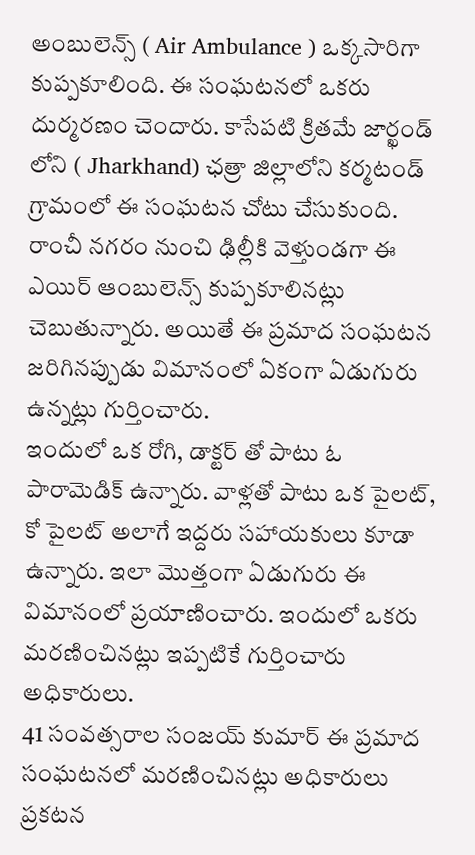అంబులెన్స్ ( Air Ambulance ) ఒక్కసారిగా కుప్పకూలింది. ఈ సంఘటనలో ఒకరు దుర్మరణం చెందారు. కాసేపటి క్రితమే జార్ఖండ్ లోని ( Jharkhand) ఛత్రా జిల్లాలోని కర్మటండ్ గ్రామంలో ఈ సంఘటన చోటు చేసుకుంది. రాంచీ నగరం నుంచి ఢిల్లీకి వెళ్తుండగా ఈ ఎయిర్ ఆంబులెన్స్ కుప్పకూలినట్లు చెబుతున్నారు. అయితే ఈ ప్రమాద సంఘటన జరిగినప్పుడు విమానంలో ఏకంగా ఏడుగురు ఉన్నట్లు గుర్తించారు.
ఇందులో ఒక రోగి, డాక్టర్ తో పాటు ఓ పారామెడిక్ ఉన్నారు. వాళ్లతో పాటు ఒక పైలట్, కో పైలట్ అలాగే ఇద్దరు సహాయకులు కూడా ఉన్నారు. ఇలా మొత్తంగా ఏడుగురు ఈ విమానంలో ప్రయాణించారు. ఇందులో ఒకరు మరణించినట్లు ఇప్పటికే గుర్తించారు అధికారులు.
41 సంవత్సరాల సంజయ్ కుమార్ ఈ ప్రమాద సంఘటనలో మరణించినట్లు అధికారులు ప్రకటన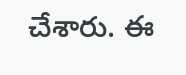చేశారు. ఈ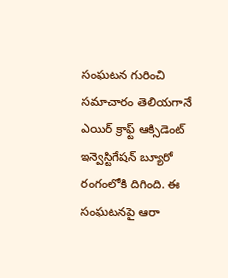సంఘటన గురించి సమాచారం తెలియగానే ఎయిర్ క్రాఫ్ట్ ఆక్సిడెంట్ ఇన్వెస్టిగేషన్ బ్యూరో రంగంలోకి దిగింది. ఈ సంఘటనపై ఆరా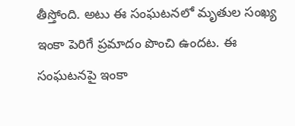తీస్తోంది. అటు ఈ సంఘటనలో మృతుల సంఖ్య ఇంకా పెరిగే ప్రమాదం పొంచి ఉందట. ఈ సంఘటనపై ఇంకా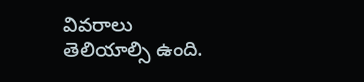వివరాలు తెలియాల్సి ఉంది.